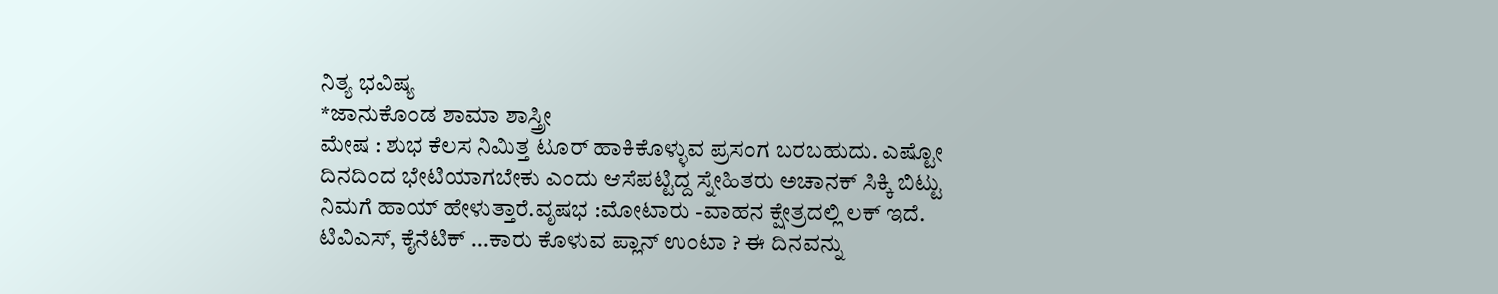ನಿತ್ಯ ಭವಿಷ್ಯ
*ಜಾನುಕೊಂಡ ಶಾಮಾ ಶಾಸ್ತ್ರೀ
ಮೇಷ : ಶುಭ ಕೆಲಸ ನಿಮಿತ್ತ ಟೂರ್ ಹಾಕಿಕೊಳ್ಳುವ ಪ್ರಸಂಗ ಬರಬಹುದು. ಎಷ್ಟೋ ದಿನದಿಂದ ಭೇಟಿಯಾಗಬೇಕು ಎಂದು ಆಸೆಪಟ್ಟಿದ್ದ ಸ್ನೇಹಿತರು ಅಚಾನಕ್ ಸಿಕ್ಕಿ ಬಿಟ್ಟು ನಿಮಗೆ ಹಾಯ್ ಹೇಳುತ್ತಾರೆ.ವೃಷಭ :ಮೋಟಾರು -ವಾಹನ ಕ್ಷೇತ್ರದಲ್ಲಿ ಲಕ್ ಇದೆ. ಟಿವಿಎಸ್, ಕೈನೆಟಿಕ್ ...ಕಾರು ಕೊಳುವ ಪ್ಲಾನ್ ಉಂಟಾ ? ಈ ದಿನವನ್ನು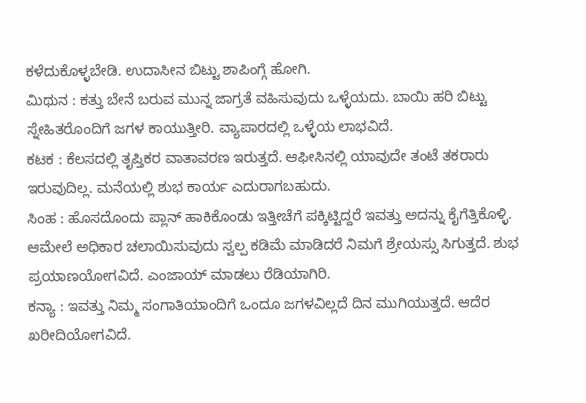ಕಳೆದುಕೊಳ್ಳಬೇಡಿ. ಉದಾಸೀನ ಬಿಟ್ಟು ಶಾಪಿಂಗ್ಗೆ ಹೋಗಿ.
ಮಿಥುನ : ಕತ್ತು ಬೇನೆ ಬರುವ ಮುನ್ನ ಜಾಗ್ರತೆ ವಹಿಸುವುದು ಒಳ್ಳೆಯದು. ಬಾಯಿ ಹರಿ ಬಿಟ್ಟು ಸ್ನೇಹಿತರೊಂದಿಗೆ ಜಗಳ ಕಾಯುತ್ತೀರಿ. ವ್ಯಾಪಾರದಲ್ಲಿ ಒಳ್ಳೆಯ ಲಾಭವಿದೆ.
ಕಟಕ : ಕೆಲಸದಲ್ಲಿ ತೃಪ್ತಿಕರ ವಾತಾವರಣ ಇರುತ್ತದೆ. ಆಫೀಸಿನಲ್ಲಿ ಯಾವುದೇ ತಂಟೆ ತಕರಾರು ಇರುವುದಿಲ್ಲ. ಮನೆಯಲ್ಲಿ ಶುಭ ಕಾರ್ಯ ಎದುರಾಗಬಹುದು.
ಸಿಂಹ : ಹೊಸದೊಂದು ಪ್ಲಾನ್ ಹಾಕಿಕೊಂಡು ಇತ್ತೀಚೆಗೆ ಪಕ್ಕಿಟ್ಟಿದ್ದರೆ ಇವತ್ತು ಅದನ್ನು ಕೈಗೆತ್ತಿಕೊಳ್ಳಿ. ಆಮೇಲೆ ಅಧಿಕಾರ ಚಲಾಯಿಸುವುದು ಸ್ವಲ್ಪ ಕಡಿಮೆ ಮಾಡಿದರೆ ನಿಮಗೆ ಶ್ರೇಯಸ್ಸು ಸಿಗುತ್ತದೆ. ಶುಭ ಪ್ರಯಾಣಯೋಗವಿದೆ. ಎಂಜಾಯ್ ಮಾಡಲು ರೆಡಿಯಾಗಿರಿ.
ಕನ್ಯಾ : ಇವತ್ತು ನಿಮ್ಮ ಸಂಗಾತಿಯಾಂದಿಗೆ ಒಂದೂ ಜಗಳವಿಲ್ಲದೆ ದಿನ ಮುಗಿಯುತ್ತದೆ. ಆದೆರ ಖರೀದಿಯೋಗವಿದೆ.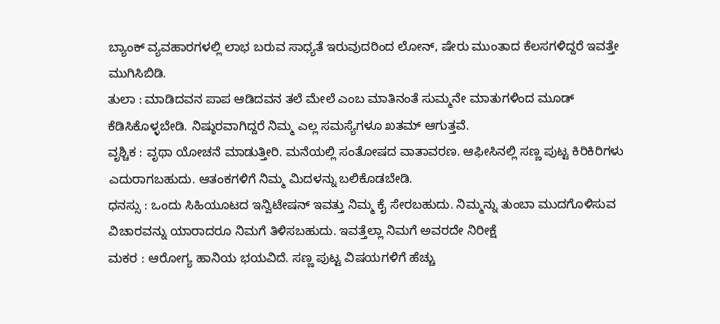ಬ್ಯಾಂಕ್ ವ್ಯವಹಾರಗಳಲ್ಲಿ ಲಾಭ ಬರುವ ಸಾಧ್ಯತೆ ಇರುವುದರಿಂದ ಲೋನ್, ಷೇರು ಮುಂತಾದ ಕೆಲಸಗಳಿದ್ದರೆ ಇವತ್ತೇ ಮುಗಿಸಿಬಿಡಿ.
ತುಲಾ : ಮಾಡಿದವನ ಪಾಪ ಆಡಿದವನ ತಲೆ ಮೇಲೆ ಎಂಬ ಮಾತಿನಂತೆ ಸುಮ್ಮನೇ ಮಾತುಗಳಿಂದ ಮೂಡ್ ಕೆಡಿಸಿಕೊಳ್ಳಬೇಡಿ. ನಿಷ್ಠುರವಾಗಿದ್ದರೆ ನಿಮ್ಮ ಎಲ್ಲ ಸಮಸ್ಯೆಗಳೂ ಖತಮ್ ಆಗುತ್ತವೆ.
ವೃಶ್ಚಿಕ : ವೃಥಾ ಯೋಚನೆ ಮಾಡುತ್ತೀರಿ. ಮನೆಯಲ್ಲಿ ಸಂತೋಷದ ವಾತಾವರಣ. ಆಫೀಸಿನಲ್ಲಿ ಸಣ್ಣ ಪುಟ್ಟ ಕಿರಿಕಿರಿಗಳು ಎದುರಾಗಬಹುದು. ಆತಂಕಗಳಿಗೆ ನಿಮ್ಮ ಮಿದಳನ್ನು ಬಲಿಕೊಡಬೇಡಿ.
ಧನಸ್ಸು : ಒಂದು ಸಿಹಿಯೂಟದ ಇನ್ವಿಟೇಷನ್ ಇವತ್ತು ನಿಮ್ಮ ಕೈ ಸೇರಬಹುದು. ನಿಮ್ಮನ್ನು ತುಂಬಾ ಮುದಗೊಳಿಸುವ ವಿಚಾರವನ್ನು ಯಾರಾದರೂ ನಿಮಗೆ ತಿಳಿಸಬಹುದು. ಇವತ್ತೆಲ್ಲಾ ನಿಮಗೆ ಅವರದೇ ನಿರೀಕ್ಷೆ
ಮಕರ : ಆರೋಗ್ಯ ಹಾನಿಯ ಭಯವಿದೆ. ಸಣ್ಣ ಪುಟ್ಟ ವಿಷಯಗಳಿಗೆ ಹೆಚ್ಚು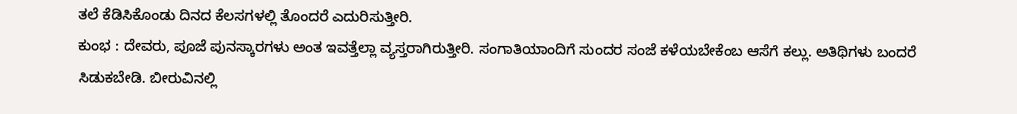ತಲೆ ಕೆಡಿಸಿಕೊಂಡು ದಿನದ ಕೆಲಸಗಳಲ್ಲಿ ತೊಂದರೆ ಎದುರಿಸುತ್ತೀರಿ.
ಕುಂಭ : ದೇವರು, ಪೂಜೆ ಪುನಸ್ಕಾರಗಳು ಅಂತ ಇವತ್ತೆಲ್ಲಾ ವ್ಯಸ್ತರಾಗಿರುತ್ತೀರಿ. ಸಂಗಾತಿಯಾಂದಿಗೆ ಸುಂದರ ಸಂಜೆ ಕಳೆಯಬೇಕೆಂಬ ಆಸೆಗೆ ಕಲ್ಲು. ಅತಿಥಿಗಳು ಬಂದರೆ ಸಿಡುಕಬೇಡಿ. ಬೀರುವಿನಲ್ಲಿ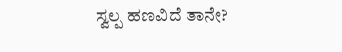ಸ್ವಲ್ಪ ಹಣವಿದೆ ತಾನೇ?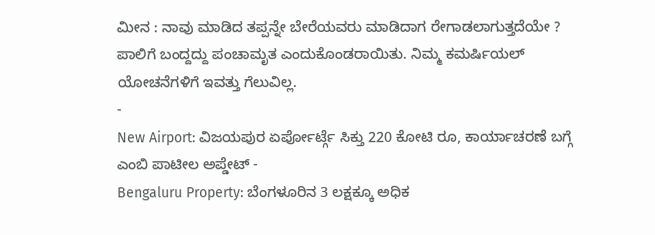ಮೀನ : ನಾವು ಮಾಡಿದ ತಪ್ಪನ್ನೇ ಬೇರೆಯವರು ಮಾಡಿದಾಗ ರೇಗಾಡಲಾಗುತ್ತದೆಯೇ ? ಪಾಲಿಗೆ ಬಂದ್ದದ್ದು ಪಂಚಾಮೃತ ಎಂದುಕೊಂಡರಾಯಿತು. ನಿಮ್ಮ ಕಮರ್ಷಿಯಲ್ ಯೋಚನೆಗಳಿಗೆ ಇವತ್ತು ಗೆಲುವಿಲ್ಲ.
-
New Airport: ವಿಜಯಪುರ ಏರ್ಪೋರ್ಟ್ಗೆ ಸಿಕ್ತು 220 ಕೋಟಿ ರೂ, ಕಾರ್ಯಾಚರಣೆ ಬಗ್ಗೆ ಎಂಬಿ ಪಾಟೀಲ ಅಪ್ಡೇಟ್ -
Bengaluru Property: ಬೆಂಗಳೂರಿನ 3 ಲಕ್ಷಕ್ಕೂ ಅಧಿಕ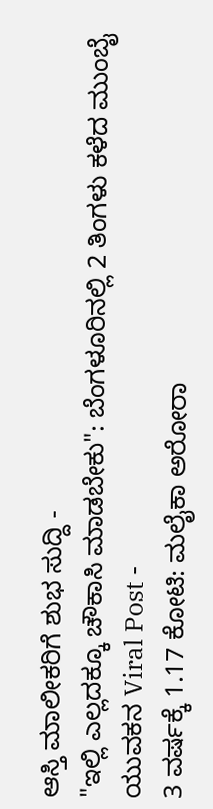ಆಸ್ತಿ ಮಾಲೀಕರಿಗೆ ಶುಭ ಸುದ್ದಿ -
"ಇಲ್ಲಿ ಎಲ್ಲದಕ್ಕೂ ಚೌಕಾಸಿ ಮಾಡಬೇಕು": ಬೆಂಗಳೂರಿನಲ್ಲಿ 2 ತಿಂಗಳು ಕಳೆದ ಮುಂಬೈ ಯುವಕನ Viral Post -
3 ವರ್ಷಕ್ಕೆ 1.17 ಕೋಟಿ: ಮಲೈಕಾ ಅರೋರಾ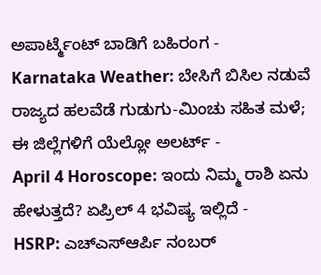ಅಪಾರ್ಟ್ಮೆಂಟ್ ಬಾಡಿಗೆ ಬಹಿರಂಗ -
Karnataka Weather: ಬೇಸಿಗೆ ಬಿಸಿಲ ನಡುವೆ ರಾಜ್ಯದ ಹಲವೆಡೆ ಗುಡುಗು-ಮಿಂಚು ಸಹಿತ ಮಳೆ; ಈ ಜಿಲ್ಲೆಗಳಿಗೆ ಯೆಲ್ಲೋ ಅಲರ್ಟ್ -
April 4 Horoscope: ಇಂದು ನಿಮ್ಮ ರಾಶಿ ಏನು ಹೇಳುತ್ತದೆ? ಏಪ್ರಿಲ್ 4 ಭವಿಷ್ಯ ಇಲ್ಲಿದೆ -
HSRP: ಎಚ್ಎಸ್ಆರ್ಪಿ ನಂಬರ್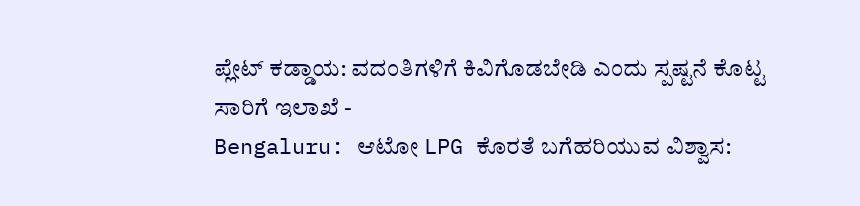ಪ್ಲೇಟ್ ಕಡ್ಡಾಯ: ವದಂತಿಗಳಿಗೆ ಕಿವಿಗೊಡಬೇಡಿ ಎಂದು ಸ್ಪಷ್ಟನೆ ಕೊಟ್ಟ ಸಾರಿಗೆ ಇಲಾಖೆ -
Bengaluru: ಆಟೋ LPG ಕೊರತೆ ಬಗೆಹರಿಯುವ ವಿಶ್ವಾಸ: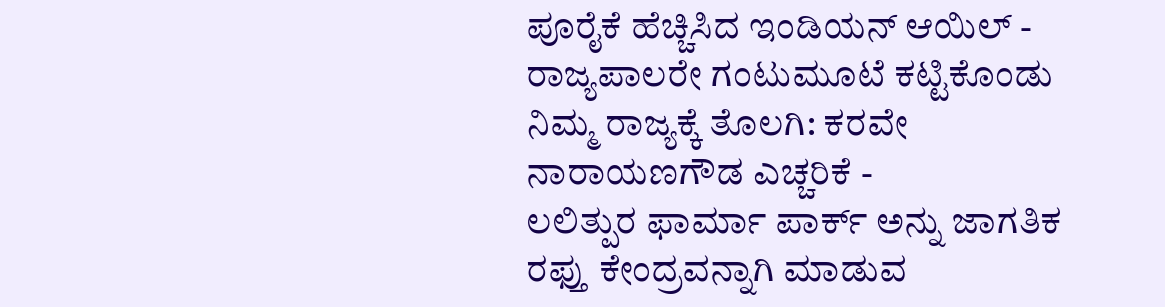ಪೂರೈಕೆ ಹೆಚ್ಚಿಸಿದ ಇಂಡಿಯನ್ ಆಯಿಲ್ -
ರಾಜ್ಯಪಾಲರೇ ಗಂಟುಮೂಟೆ ಕಟ್ಟಿಕೊಂಡು ನಿಮ್ಮ ರಾಜ್ಯಕ್ಕೆ ತೊಲಗಿ: ಕರವೇ ನಾರಾಯಣಗೌಡ ಎಚ್ಚರಿಕೆ -
ಲಲಿತ್ಪುರ ಫಾರ್ಮಾ ಪಾರ್ಕ್ ಅನ್ನು ಜಾಗತಿಕ ರಫ್ತು ಕೇಂದ್ರವನ್ನಾಗಿ ಮಾಡುವ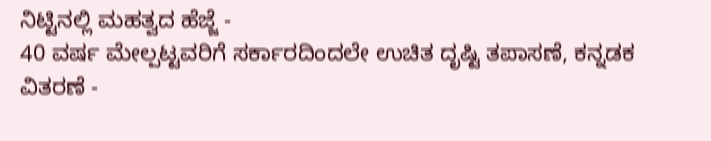ನಿಟ್ಟಿನಲ್ಲಿ ಮಹತ್ವದ ಹೆಜ್ಜೆ -
40 ವರ್ಷ ಮೇಲ್ಪಟ್ಟವರಿಗೆ ಸರ್ಕಾರದಿಂದಲೇ ಉಚಿತ ದೃಷ್ಟಿ ತಪಾಸಣೆ, ಕನ್ನಡಕ ವಿತರಣೆ -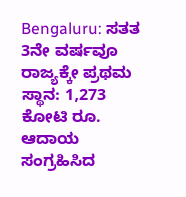Bengaluru: ಸತತ 3ನೇ ವರ್ಷವೂ ರಾಜ್ಯಕ್ಕೇ ಪ್ರಥಮ ಸ್ಥಾನ: 1,273 ಕೋಟಿ ರೂ. ಆದಾಯ ಸಂಗ್ರಹಿಸಿದ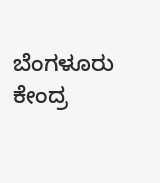ಬೆಂಗಳೂರು ಕೇಂದ್ರ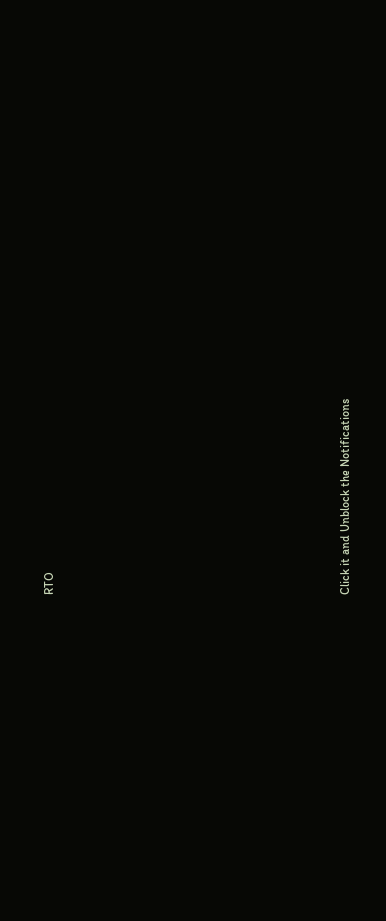RTO












Click it and Unblock the Notifications